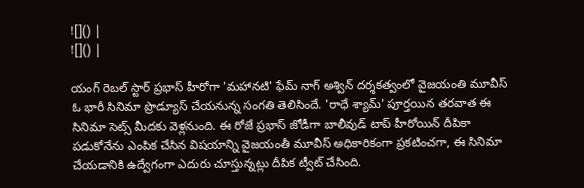![]() |
![]() |

యంగ్ రెబల్ స్టార్ ప్రభాస్ హీరోగా 'మహానటి' ఫేమ్ నాగ్ అశ్విన్ దర్శకత్వంలో వైజయంతి మూవీస్ ఓ భారీ సినిమా ప్రొడ్యూస్ చేయనున్న సంగతి తెలిసిందే. 'రాధే శ్యామ్' పూర్తయిన తరవాత ఈ సినిమా సెట్స్ మీదకు వెళ్లనుంది. ఈ రోజే ప్రభాస్ జోడీగా బాలీవుడ్ టాప్ హీరోయిన్ దీపికా పడుకోనేను ఎంపిక చేసిన విషయాన్ని వైజయంతీ మూవీస్ అధికారికంగా ప్రకటించగా, ఈ సినిమా చేయడానికి ఉద్వేగంగా ఎదురు చూస్తున్నట్లు దీపిక ట్వీట్ చేసింది.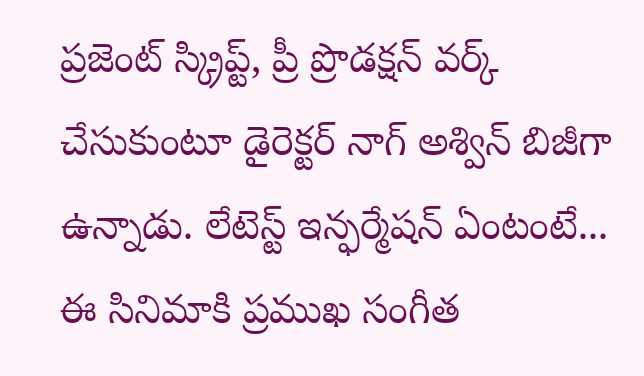ప్రజెంట్ స్క్రిప్ట్, ప్రీ ప్రొడక్షన్ వర్క్ చేసుకుంటూ డైరెక్టర్ నాగ్ అశ్విన్ బిజీగా ఉన్నాడు. లేటెస్ట్ ఇన్ఫర్మేషన్ ఏంటంటే... ఈ సినిమాకి ప్రముఖ సంగీత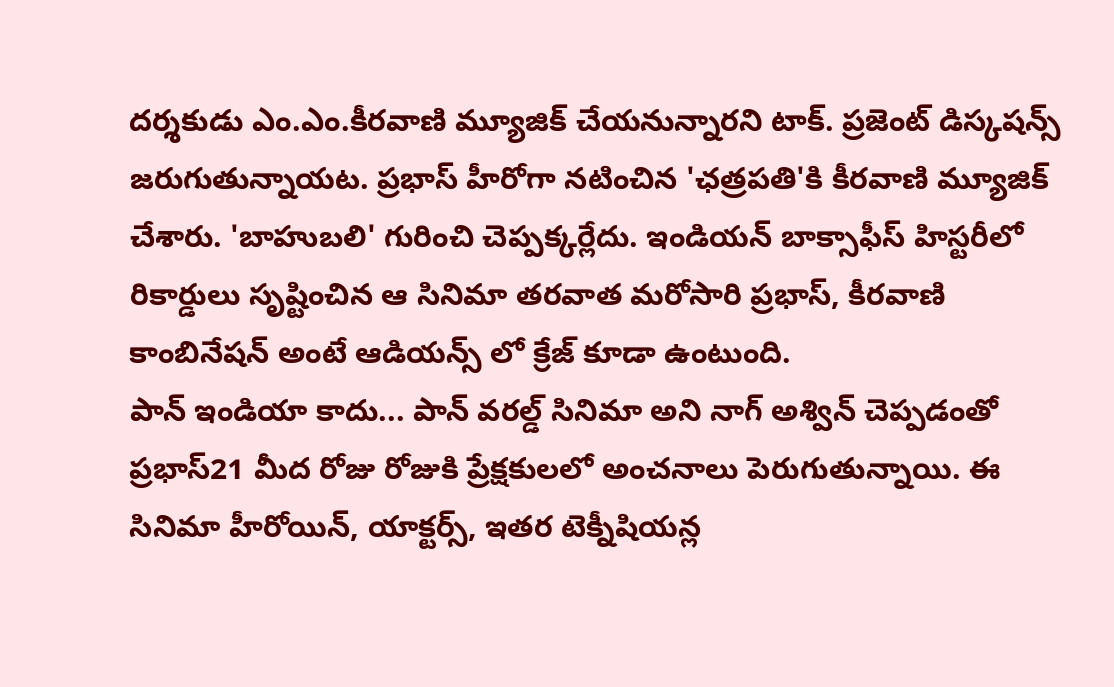దర్శకుడు ఎం.ఎం.కీరవాణి మ్యూజిక్ చేయనున్నారని టాక్. ప్రజెంట్ డిస్కషన్స్ జరుగుతున్నాయట. ప్రభాస్ హీరోగా నటించిన 'ఛత్రపతి'కి కీరవాణి మ్యూజిక్ చేశారు. 'బాహుబలి' గురించి చెప్పక్కర్లేదు. ఇండియన్ బాక్సాఫీస్ హిస్టరీలో రికార్డులు సృష్టించిన ఆ సినిమా తరవాత మరోసారి ప్రభాస్, కీరవాణి కాంబినేషన్ అంటే ఆడియన్స్ లో క్రేజ్ కూడా ఉంటుంది.
పాన్ ఇండియా కాదు... పాన్ వరల్డ్ సినిమా అని నాగ్ అశ్విన్ చెప్పడంతో ప్రభాస్21 మీద రోజు రోజుకి ప్రేక్షకులలో అంచనాలు పెరుగుతున్నాయి. ఈ సినిమా హీరోయిన్, యాక్టర్స్, ఇతర టెక్నీషియన్ల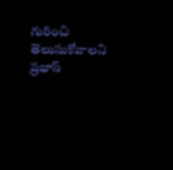గురించి తెలుసుకోవాలని ప్రభాస్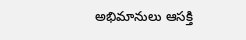అభిమానులు ఆసక్తి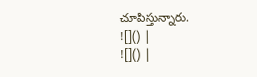చూపిస్తున్నారు.
![]() |
![]() |